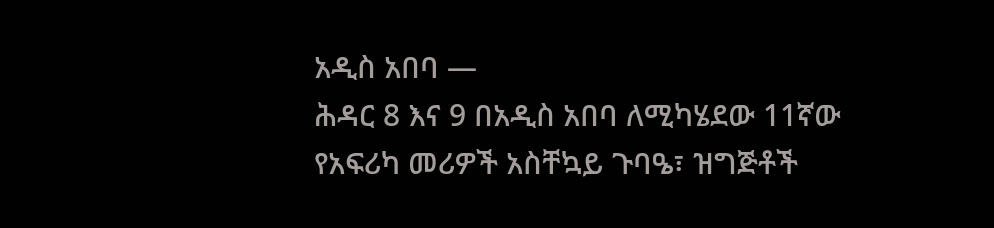አዲስ አበባ —
ሕዳር 8 እና 9 በአዲስ አበባ ለሚካሄደው 11ኛው የአፍሪካ መሪዎች አስቸኳይ ጉባዔ፣ ዝግጅቶች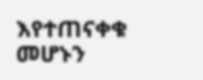እየተጠናቀቁ መሆኑን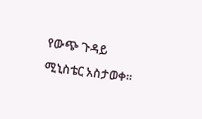የውጭ ጉዳይ ሚኒስቴር አስታወቀ፡፡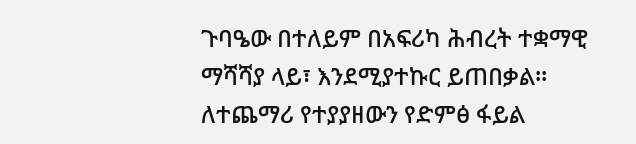ጉባዔው በተለይም በአፍሪካ ሕብረት ተቋማዊ ማሻሻያ ላይ፣ እንደሚያተኩር ይጠበቃል፡፡
ለተጨማሪ የተያያዘውን የድምፅ ፋይል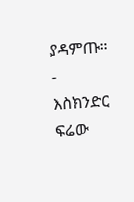ያዳምጡ።
-
እስክንድር ፍሬው